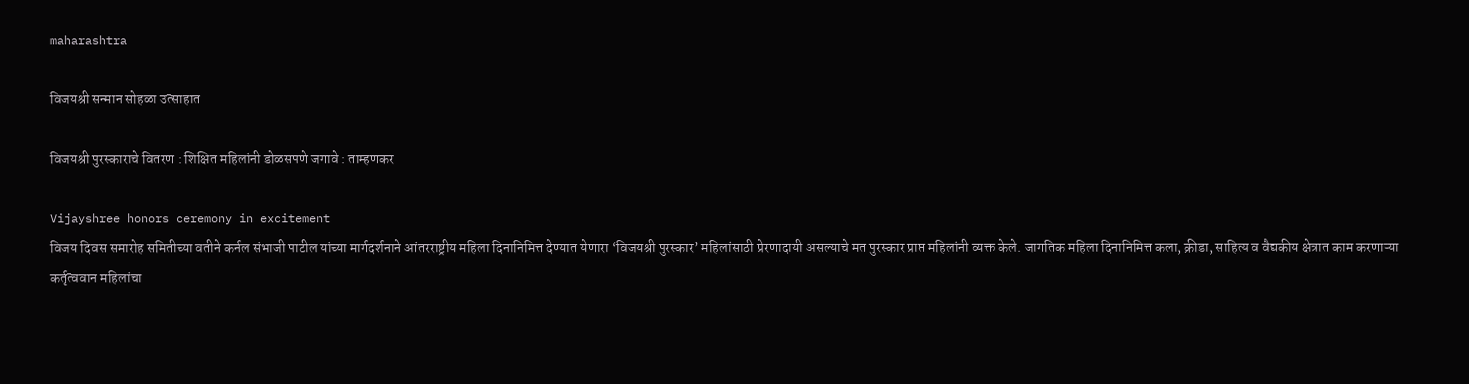maharashtra

विजयश्री सन्मान सोहळा उत्साहात

विजयश्री पुरस्काराचे वितरण : शिक्षित महिलांनी डोळसपणे जगावे : ताम्हणकर

Vijayshree honors ceremony in excitement
विजय दिवस समारोह समितीच्या वतीने कर्नल संभाजी पाटील यांच्या मार्गदर्शनाने आंतरराष्ट्रीय महिला दिनानिमित्त देण्यात येणारा ‘विजयश्री पुरस्कार’ महिलांसाठी प्रेरणादायी असल्याचे मत पुरस्कार प्राप्त महिलांनी व्यक्त केले. जागतिक महिला दिनानिमित्त कला, क्रीडा, साहित्य व वैद्यकीय क्षेत्रात काम करणाऱ्या कर्तृत्ववान महिलांचा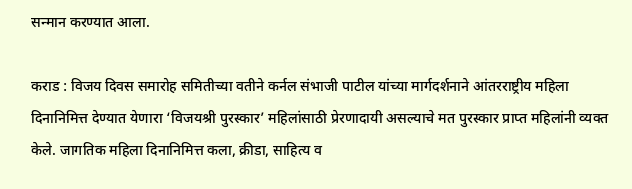सन्मान करण्यात आला.

कराड : विजय दिवस समारोह समितीच्या वतीने कर्नल संभाजी पाटील यांच्या मार्गदर्शनाने आंतरराष्ट्रीय महिला दिनानिमित्त देण्यात येणारा ‘विजयश्री पुरस्कार’ महिलांसाठी प्रेरणादायी असल्याचे मत पुरस्कार प्राप्त महिलांनी व्यक्त केले. जागतिक महिला दिनानिमित्त कला, क्रीडा, साहित्य व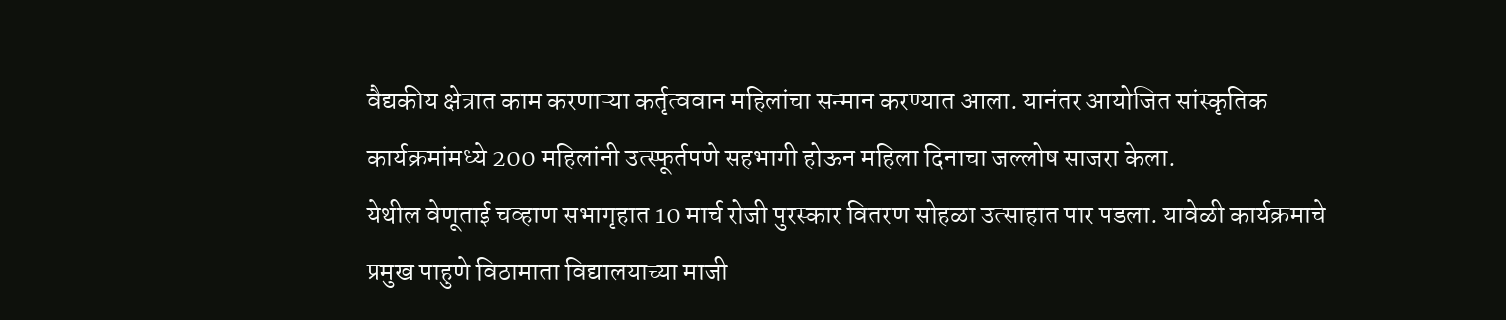वैद्यकीय क्षेत्रात काम करणाऱ्या कर्तृत्ववान महिलांचा सन्मान करण्यात आला. यानंतर आयोजित सांस्कृतिक कार्यक्रमांमध्ये 200 महिलांनी उत्स्फूर्तपणे सहभागी होऊन महिला दिनाचा जल्लोष साजरा केला.
येथील वेणूताई चव्हाण सभागृहात 10 मार्च रोजी पुरस्कार वितरण सोहळा उत्साहात पार पडला. यावेळी कार्यक्रमाचे प्रमुख पाहुणे विठामाता विद्यालयाच्या माजी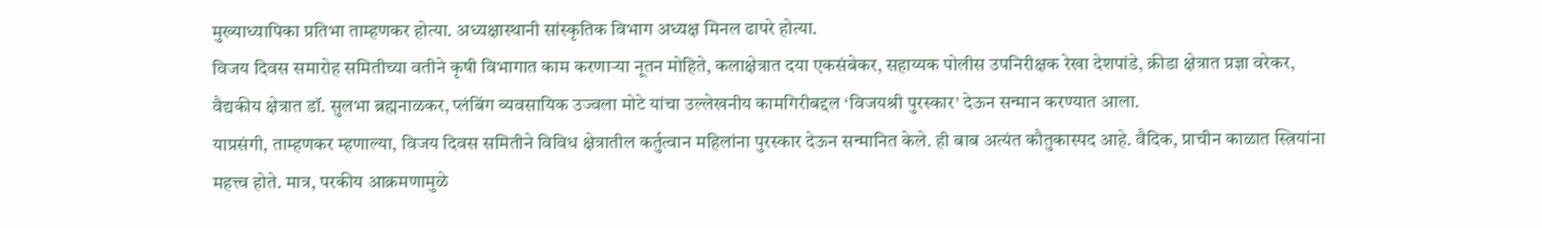मुख्याध्यापिका प्रतिभा ताम्हणकर होत्या. अध्यक्षास्थानी सांस्कृतिक विभाग अध्यक्ष मिनल ढापरे होत्या.
विजय दिवस समारोह समितीच्या वतीने कृषी विभागात काम करणाऱ्या नूतन मोहिते, कलाक्षेत्रात दया एकसंबेकर, सहाय्यक पोलीस उपनिरीक्षक रेखा देशपांडे, क्रीडा क्षेत्रात प्रज्ञा वरेकर, वैद्यकीय क्षेत्रात डॉ. सुलभा ब्रह्मनाळकर, प्लंबिंग व्यवसायिक उज्वला मोटे यांचा उल्लेखनीय कामगिरीबद्दल ‘विजयश्री पुरस्कार’ देऊन सन्मान करण्यात आला.
याप्रसंगी, ताम्हणकर म्हणाल्या, विजय दिवस समितीने विविध क्षेत्रातील कर्तुत्वान महिलांना पुरस्कार देऊन सन्मानित केले. ही बाब अत्यंत कौतुकास्पद आहे. वैदिक, प्राचीन काळात स्त्रियांना महत्त्व होते. मात्र, परकीय आक्रमणामुळे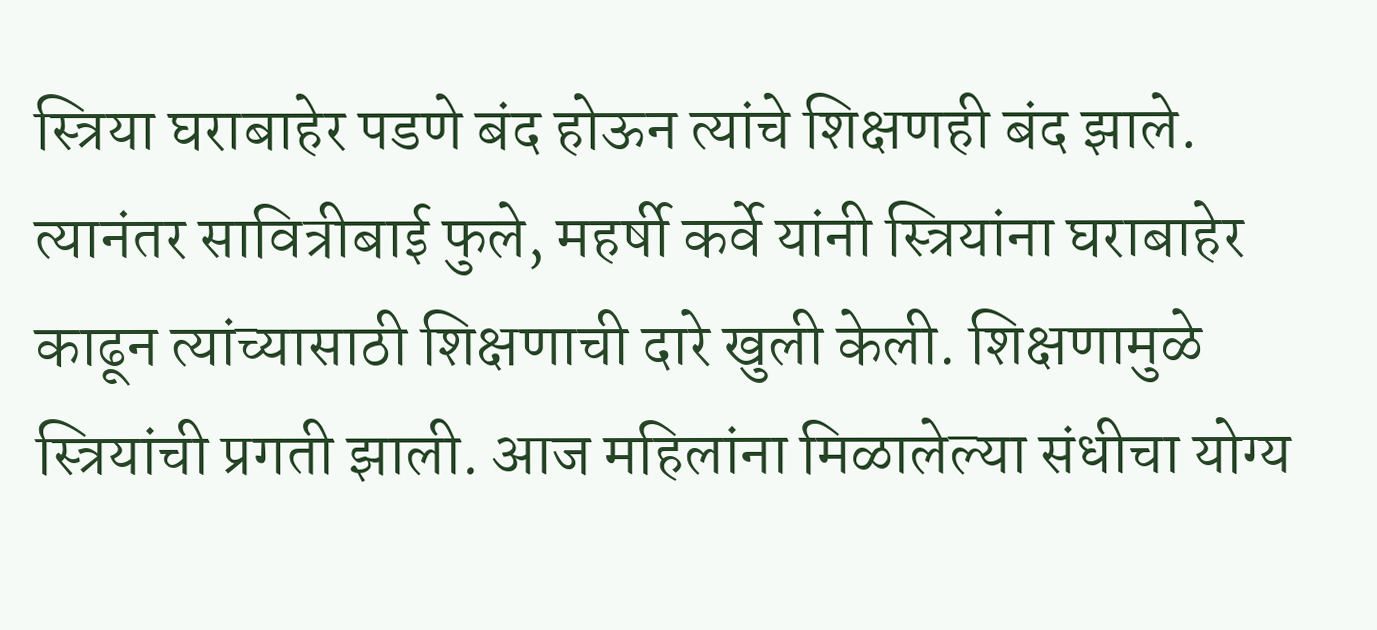स्त्रिया घराबाहेर पडणे बंद होऊन त्यांचे शिक्षणही बंद झाले. त्यानंतर सावित्रीबाई फुले, महर्षी कर्वे यांनी स्त्रियांना घराबाहेर काढून त्यांच्यासाठी शिक्षणाची दारे खुली केली. शिक्षणामुळे स्त्रियांची प्रगती झाली. आज महिलांना मिळालेल्या संधीचा योग्य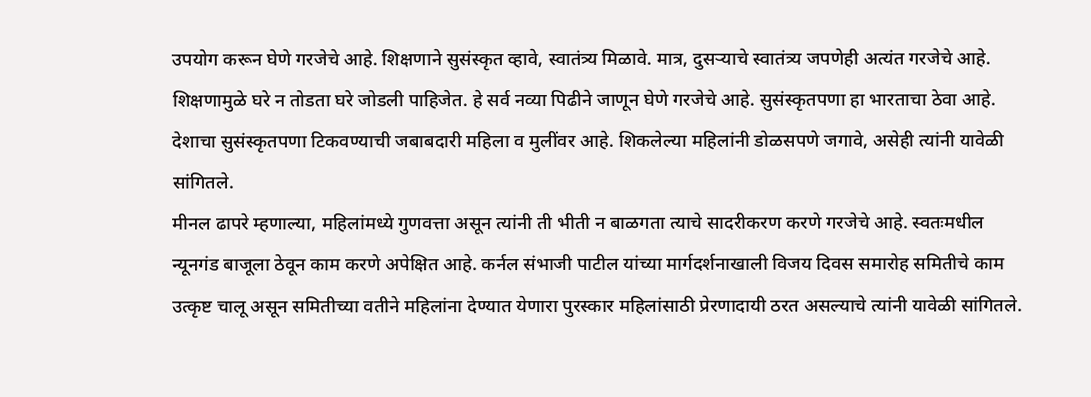उपयोग करून घेणे गरजेचे आहे. शिक्षणाने सुसंस्कृत व्हावे, स्वातंत्र्य मिळावे. मात्र, दुसऱ्याचे स्वातंत्र्य जपणेही अत्यंत गरजेचे आहे. शिक्षणामुळे घरे न तोडता घरे जोडली पाहिजेत. हे सर्व नव्या पिढीने जाणून घेणे गरजेचे आहे. सुसंस्कृतपणा हा भारताचा ठेवा आहे. देशाचा सुसंस्कृतपणा टिकवण्याची जबाबदारी महिला व मुलींवर आहे. शिकलेल्या महिलांनी डोळसपणे जगावे, असेही त्यांनी यावेळी सांगितले.
मीनल ढापरे म्हणाल्या, महिलांमध्ये गुणवत्ता असून त्यांनी ती भीती न बाळगता त्याचे सादरीकरण करणे गरजेचे आहे. स्वतःमधील न्यूनगंड बाजूला ठेवून काम करणे अपेक्षित आहे. कर्नल संभाजी पाटील यांच्या मार्गदर्शनाखाली विजय दिवस समारोह समितीचे काम उत्कृष्ट चालू असून समितीच्या वतीने महिलांना देण्यात येणारा पुरस्कार महिलांसाठी प्रेरणादायी ठरत असल्याचे त्यांनी यावेळी सांगितले.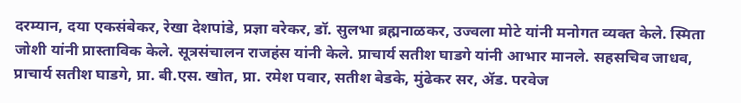दरम्यान, दया एकसंबेकर, रेखा देशपांडे, प्रज्ञा वरेकर, डॉ. सुलभा ब्रह्मनाळकर, उज्वला मोटे यांनी मनोगत व्यक्त केले. स्मिता जोशी यांनी प्रास्ताविक केले. सूत्रसंचालन राजहंस यांनी केले. प्राचार्य सतीश घाडगे यांनी आभार मानले. सहसचिव जाधव, प्राचार्य सतीश घाडगे, प्रा. बी.एस. खोत, प्रा. रमेश पवार, सतीश बेडके, मुंढेकर सर, ॲड. परवेज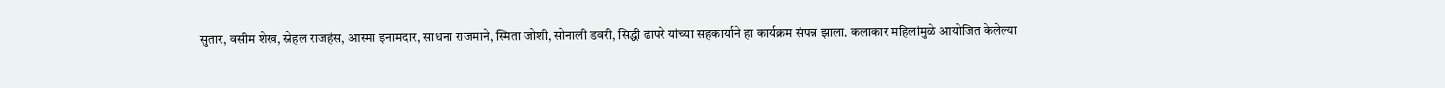सुतार, वसीम शेख, स्नेहल राजहंस, आस्मा इनामदार, साधना राजमाने, स्मिता जोशी, सोनाली डवरी, सिद्धी ढापरे यांच्या सहकार्याने हा कार्यक्रम संपन्न झाला. कलाकार महिलांमुळे आयोजित केलेल्या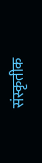संस्कृतीक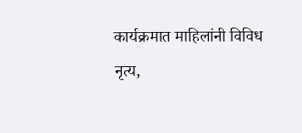कार्यक्रमात माहिलांनी विविध नृत्य,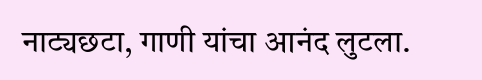नाट्यछटा, गाणी यांचा आनंद लुटला.